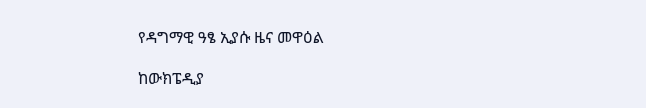የዳግማዊ ዓፄ ኢያሱ ዜና መዋዕል

ከውክፔዲያ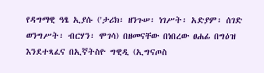የዳግማዊ ዓፄ ኢያሱ ('ታሪክ፡ ዘንጉሠ፡ ነገሥት፡ አድያም፡ ሰገድ ወንግሥት፡ ብርሃን፡ ሞገሳ) በዘመናቸው በነበረው ፀሐፊ በግዕዝ እንደተጻፈና በኢኛትስዮ ግዊዲ (ኢግናጦስ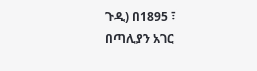ጉዲ) በ1895 ፣ በጣሊያን አገር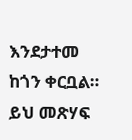እንደታተመ ከጎን ቀርቧል። ይህ መጽሃፍ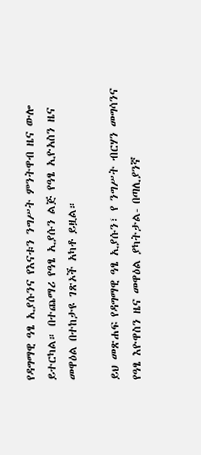የዳግማዊ ዓፄ ኢያሱንና የእናቱን ንግሥት ምንትዋብ ዜና ውሎ ይተርካል። በተጨማሪ የዓፄ ኢያሱን ልጅ የዓፄ ኢዮአስን ዜና መዋዕል በተከታዩ ገጽኦች አካቶ ይዟል።

ይህ መጽሐፍ የዳግማዊ ዓፄ ኢያሱን፣ የ ንግሥት ብርሃን መግሳንና የዓፄ እዮዋስን ዜና መዋዕል ያካትታል- በጣሊያንኛ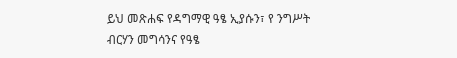ይህ መጽሐፍ የዳግማዊ ዓፄ ኢያሱን፣ የ ንግሥት ብርሃን መግሳንና የዓፄ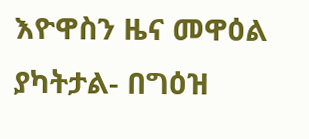እዮዋስን ዜና መዋዕል ያካትታል- በግዕዝ